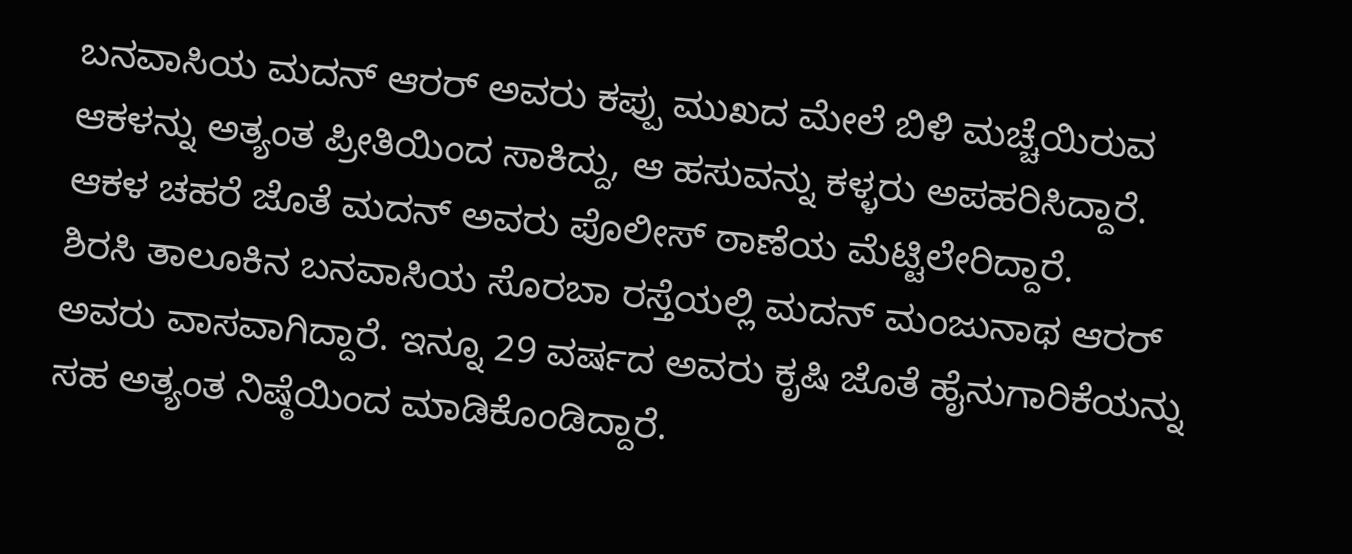ಬನವಾಸಿಯ ಮದನ್ ಆರರ್ ಅವರು ಕಪ್ಪು ಮುಖದ ಮೇಲೆ ಬಿಳಿ ಮಚ್ಚೆಯಿರುವ ಆಕಳನ್ನು ಅತ್ಯಂತ ಪ್ರೀತಿಯಿಂದ ಸಾಕಿದ್ದು, ಆ ಹಸುವನ್ನು ಕಳ್ಳರು ಅಪಹರಿಸಿದ್ದಾರೆ. ಆಕಳ ಚಹರೆ ಜೊತೆ ಮದನ್ ಅವರು ಪೊಲೀಸ್ ಠಾಣೆಯ ಮೆಟ್ಟಿಲೇರಿದ್ದಾರೆ.
ಶಿರಸಿ ತಾಲೂಕಿನ ಬನವಾಸಿಯ ಸೊರಬಾ ರಸ್ತೆಯಲ್ಲಿ ಮದನ್ ಮಂಜುನಾಥ ಆರರ್ ಅವರು ವಾಸವಾಗಿದ್ದಾರೆ. ಇನ್ನೂ 29 ವರ್ಷದ ಅವರು ಕೃಷಿ ಜೊತೆ ಹೈನುಗಾರಿಕೆಯನ್ನು ಸಹ ಅತ್ಯಂತ ನಿಷ್ಠೆಯಿಂದ ಮಾಡಿಕೊಂಡಿದ್ದಾರೆ.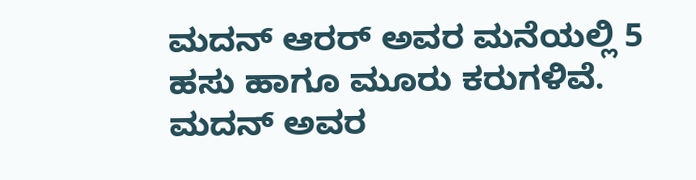ಮದನ್ ಆರರ್ ಅವರ ಮನೆಯಲ್ಲಿ 5 ಹಸು ಹಾಗೂ ಮೂರು ಕರುಗಳಿವೆ. ಮದನ್ ಅವರ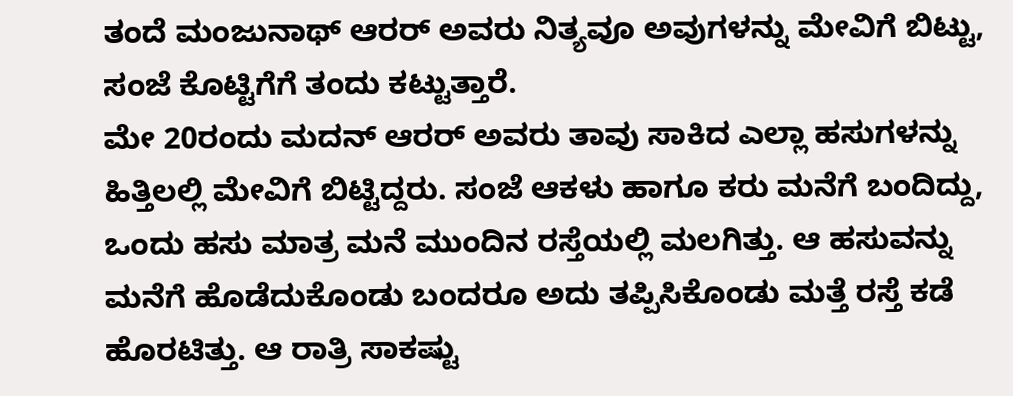ತಂದೆ ಮಂಜುನಾಥ್ ಆರರ್ ಅವರು ನಿತ್ಯವೂ ಅವುಗಳನ್ನು ಮೇವಿಗೆ ಬಿಟ್ಟು, ಸಂಜೆ ಕೊಟ್ಟಿಗೆಗೆ ತಂದು ಕಟ್ಟುತ್ತಾರೆ.
ಮೇ 20ರಂದು ಮದನ್ ಆರರ್ ಅವರು ತಾವು ಸಾಕಿದ ಎಲ್ಲಾ ಹಸುಗಳನ್ನು ಹಿತ್ತಿಲಲ್ಲಿ ಮೇವಿಗೆ ಬಿಟ್ಟಿದ್ದರು. ಸಂಜೆ ಆಕಳು ಹಾಗೂ ಕರು ಮನೆಗೆ ಬಂದಿದ್ದು, ಒಂದು ಹಸು ಮಾತ್ರ ಮನೆ ಮುಂದಿನ ರಸ್ತೆಯಲ್ಲಿ ಮಲಗಿತ್ತು. ಆ ಹಸುವನ್ನು ಮನೆಗೆ ಹೊಡೆದುಕೊಂಡು ಬಂದರೂ ಅದು ತಪ್ಪಿಸಿಕೊಂಡು ಮತ್ತೆ ರಸ್ತೆ ಕಡೆ ಹೊರಟಿತ್ತು. ಆ ರಾತ್ರಿ ಸಾಕಷ್ಟು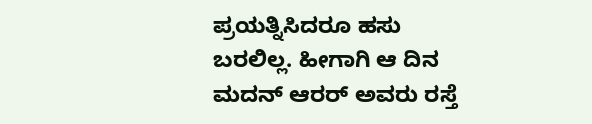ಪ್ರಯತ್ನಿಸಿದರೂ ಹಸು ಬರಲಿಲ್ಲ. ಹೀಗಾಗಿ ಆ ದಿನ ಮದನ್ ಆರರ್ ಅವರು ರಸ್ತೆ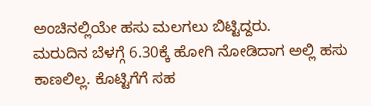ಅಂಚಿನಲ್ಲಿಯೇ ಹಸು ಮಲಗಲು ಬಿಟ್ಟಿದ್ದರು.
ಮರುದಿನ ಬೆಳಗ್ಗೆ 6.30ಕ್ಕೆ ಹೋಗಿ ನೋಡಿದಾಗ ಅಲ್ಲಿ ಹಸು ಕಾಣಲಿಲ್ಲ. ಕೊಟ್ಟಿಗೆಗೆ ಸಹ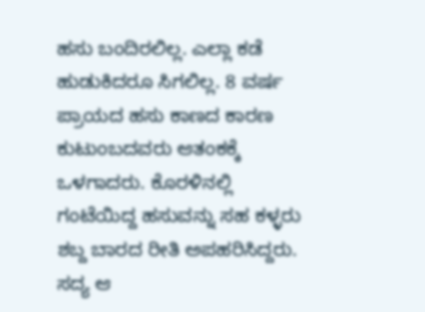ಹಸು ಬಂದಿರಲಿಲ್ಲ. ಎಲ್ಲಾ ಕಡೆ ಹುಡುಕಿದರೂ ಸಿಗಲಿಲ್ಲ. 8 ವರ್ಷ ಪ್ರಾಯದ ಹಸು ಕಾಣದ ಕಾರಣ ಕುಟುಂಬದವರು ಆತಂಕಕ್ಕೆ ಒಳಗಾದರು. ಕೊರಳಿನಲ್ಲಿ ಗಂಟೆಯಿದ್ದ ಹಸುವನ್ನು ಸಹ ಕಳ್ಳರು ಶಬ್ದ ಬಾರದ ರೀತಿ ಅಪಹರಿಸಿದ್ದರು. ಸದ್ಯ ಆ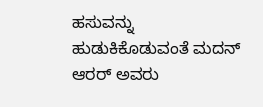ಹಸುವನ್ನು ಹುಡುಕಿಕೊಡುವಂತೆ ಮದನ್ ಆರರ್ ಅವರು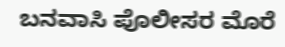ಬನವಾಸಿ ಪೊಲೀಸರ ಮೊರೆ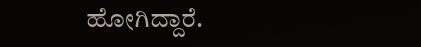ಹೋಗಿದ್ದಾರೆ.